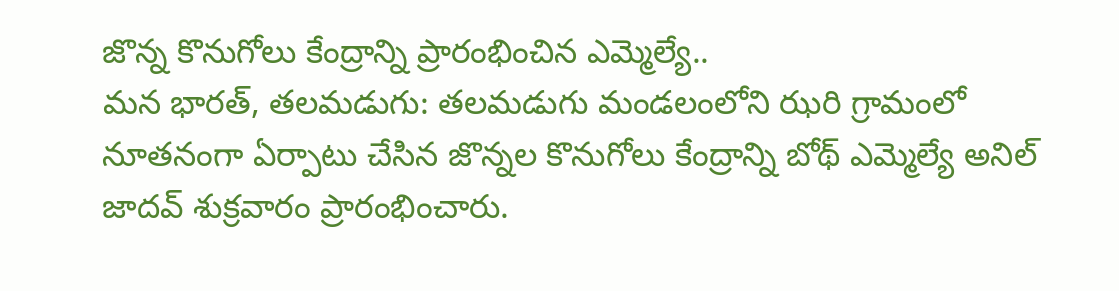జొన్న కొనుగోలు కేంద్రాన్ని ప్రారంభించిన ఎమ్మెల్యే..
మన భారత్, తలమడుగు: తలమడుగు మండలంలోని ఝరి గ్రామంలో నూతనంగా ఏర్పాటు చేసిన జొన్నల కొనుగోలు కేంద్రాన్ని బోథ్ ఎమ్మెల్యే అనిల్ జాదవ్ శుక్రవారం ప్రారంభించారు.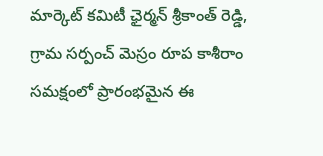మార్కెట్ కమిటీ ఛైర్మన్ శ్రీకాంత్ రెడ్డి, గ్రామ సర్పంచ్ మెస్రం రూప కాశీరాం సమక్షంలో ప్రారంభమైన ఈ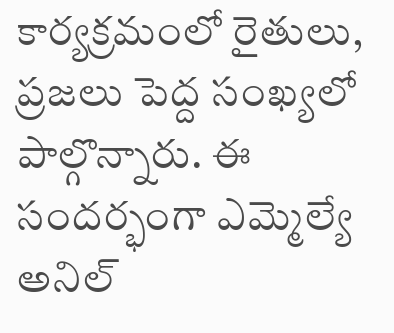కార్యక్రమంలో రైతులు, ప్రజలు పెద్ద సంఖ్యలో పాల్గొన్నారు. ఈ సందర్భంగా ఎమ్మెల్యే అనిల్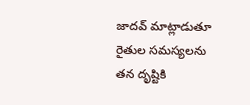జాదవ్ మాట్లాడుతూ రైతుల సమస్యలను తన దృష్టికి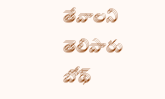తేవాలని తెలిపారు బోథ్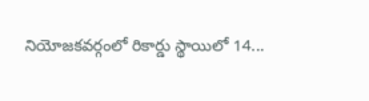నియోజకవర్గంలో రికార్డు స్థాయిలో 14...